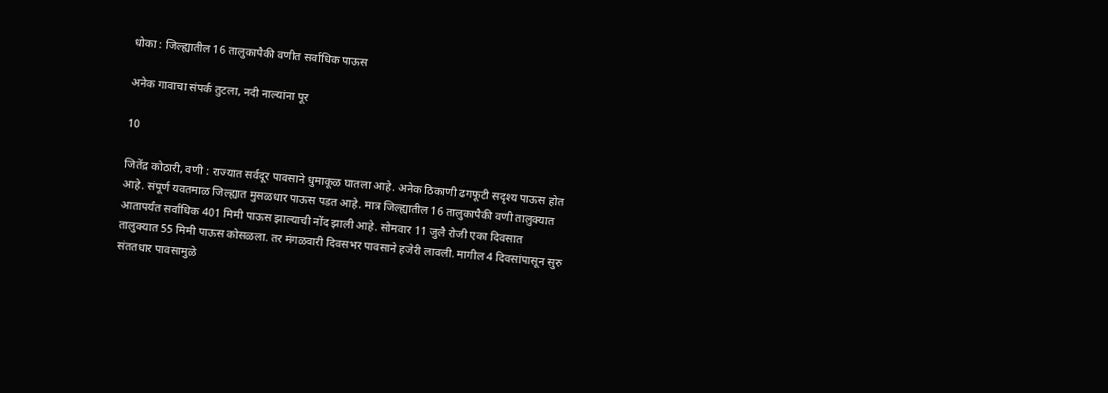धोका : जिल्ह्यातील 16 तालुकापैकी वणीत सर्वाधिक पाऊस

अनेक गावाचा संपर्क तुटला, नदी नाल्यांना पूर

10

जितेंद्र कोठारी, वणी : राज्यात सर्वदूर पावसाने धुमाकूळ घातला आहे. अनेक ठिकाणी ढगफूटी सदृश्य पाऊस होत आहे. संपूर्ण यवतमाळ जिल्ह्यात मुसळधार पाऊस पडत आहे. मात्र जिल्ह्यातील 16 तालुकापैकी वणी तालुक्यात आतापर्यंत सर्वाधिक 401 मिमी पाऊस झाल्याची नोंद झाली आहे. सोमवार 11 जुलै रोजी एका दिवसात तालुक्यात 55 मिमी पाऊस कोसळला. तर मंगळवारी दिवसभर पावसाने हजेरी लावली. मागील 4 दिवसांपासून सुरु संततधार पावसामुळे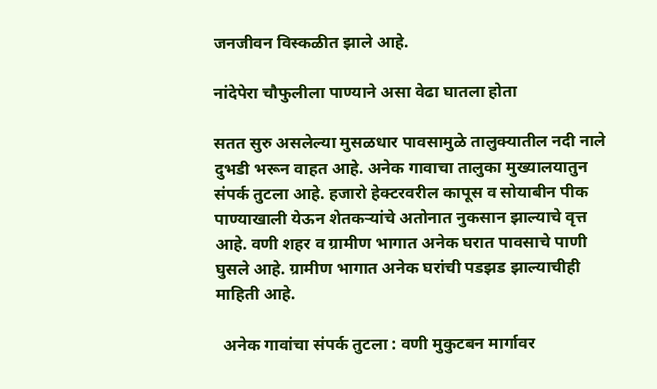जनजीवन विस्कळीत झाले आहे.

नांदेपेरा चौफुलीला पाण्याने असा वेढा घातला होता

सतत सुरु असलेल्या मुसळधार पावसामुळे तालुक्यातील नदी नाले दुभडी भरून वाहत आहे. अनेक गावाचा तालुका मुख्यालयातुन संपर्क तुटला आहे. हजारो हेक्टरवरील कापूस व सोयाबीन पीक पाण्याखाली येऊन शेतकऱ्यांचे अतोनात नुकसान झाल्याचे वृत्त आहे. वणी शहर व ग्रामीण भागात अनेक घरात पावसाचे पाणी घुसले आहे. ग्रामीण भागात अनेक घरांची पडझड झाल्याचीही माहिती आहे.

  अनेक गावांचा संपर्क तुटला : वणी मुकुटबन मार्गावर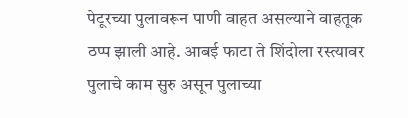पेटूरच्या पुलावरून पाणी वाहत असल्याने वाहतूक ठप्प झाली आहे. आबई फाटा ते शिंदोला रस्त्यावर पुलाचे काम सुरु असून पुलाच्या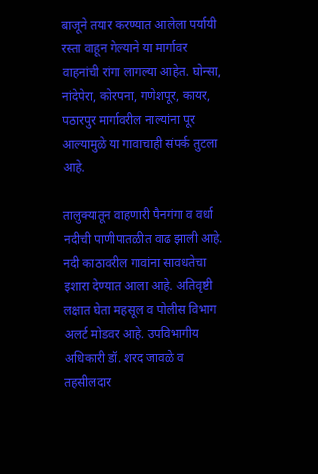बाजूने तयार करण्यात आलेला पर्यायी रस्ता वाहून गेल्याने या मार्गावर वाहनांची रांगा लागल्या आहेत. घोन्सा, नांदेपेरा, कोरपना, गणेशपूर, कायर, पठारपुर मार्गावरील नाल्यांना पूर आल्यामुळे या गावाचाही संपर्क तुटला आहे.

तालुक्यातून वाहणारी पैनगंगा व वर्धा नदीची पाणीपातळीत वाढ झाली आहे. नदी काठावरील गावांना सावधतेचा इशारा देण्यात आला आहे. अतिवृष्टी लक्षात घेता महसूल व पोलीस विभाग अलर्ट मोडवर आहे. उपविभागीय अधिकारी डॉ. शरद जावळे व तहसीलदार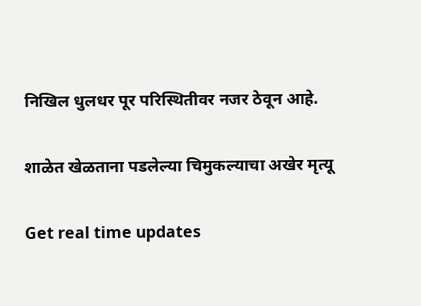निखिल धुलधर पूर परिस्थितीवर नजर ठेवून आहे.

शाळेत खेळताना पडलेल्या चिमुकल्याचा अखेर मृत्यू

Get real time updates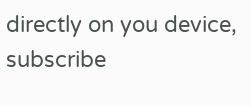directly on you device, subscribe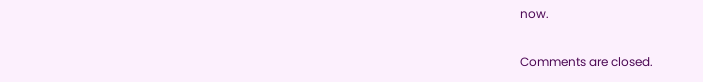now.

Comments are closed.